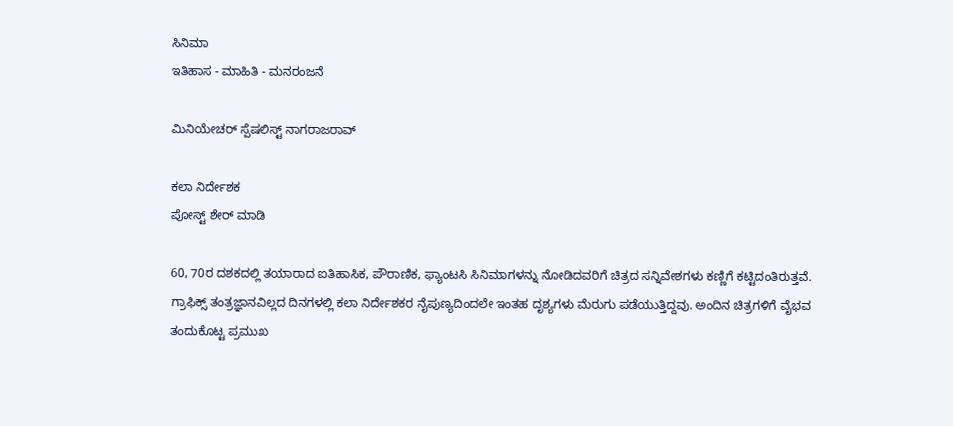ಸಿನಿಮಾ
ಇತಿಹಾಸ - ಮಾಹಿತಿ - ಮನರಂಜನೆ

ಮಿನಿಯೇಚರ್ ಸ್ಪೆಷಲಿಸ್ಟ್ ನಾಗರಾಜರಾವ್

ಕಲಾ ನಿರ್ದೇಶಕ
ಪೋಸ್ಟ್ ಶೇರ್ ಮಾಡಿ

60, 70ರ ದಶಕದಲ್ಲಿ ತಯಾರಾದ ಐತಿಹಾಸಿಕ, ಪೌರಾಣಿಕ, ಫ್ಯಾಂಟಸಿ ಸಿನಿಮಾಗಳನ್ನು ನೋಡಿದವರಿಗೆ ಚಿತ್ರದ ಸನ್ನಿವೇಶಗಳು ಕಣ್ಣಿಗೆ ಕಟ್ಟಿದಂತಿರುತ್ತವೆ. ಗ್ರಾಫಿಕ್ಸ್ ತಂತ್ರಜ್ಞಾನವಿಲ್ಲದ ದಿನಗಳಲ್ಲಿ ಕಲಾ ನಿರ್ದೇಶಕರ ನೈಪುಣ್ಯದಿಂದಲೇ ಇಂತಹ ದೃಶ್ಯಗಳು ಮೆರುಗು ಪಡೆಯುತ್ತಿದ್ದವು. ಅಂದಿನ ಚಿತ್ರಗಳಿಗೆ ವೈಭವ ತಂದುಕೊಟ್ಟ ಪ್ರಮುಖ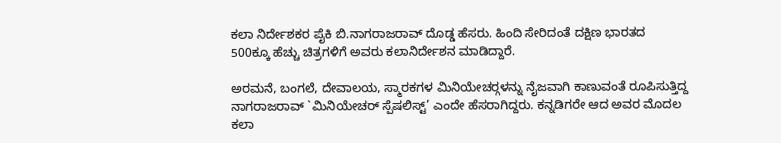ಕಲಾ ನಿರ್ದೇಶಕರ ಪೈಕಿ ಬಿ.ನಾಗರಾಜರಾವ್ ದೊಡ್ಡ ಹೆಸರು. ಹಿಂದಿ ಸೇರಿದಂತೆ ದಕ್ಷಿಣ ಭಾರತದ 500ಕ್ಕೂ ಹೆಚ್ಚು ಚಿತ್ರಗಳಿಗೆ ಅವರು ಕಲಾನಿರ್ದೇಶನ ಮಾಡಿದ್ದಾರೆ.

ಅರಮನೆ, ಬಂಗಲೆ, ದೇವಾಲಯ, ಸ್ಮಾರಕಗಳ ಮಿನಿಯೇಚರ್‍ಗಳನ್ನು ನೈಜವಾಗಿ ಕಾಣುವಂತೆ ರೂಪಿಸುತ್ತಿದ್ದ ನಾಗರಾಜರಾವ್ `ಮಿನಿಯೇಚರ್ ಸ್ಪೆಷಲಿಸ್ಟ್’ ಎಂದೇ ಹೆಸರಾಗಿದ್ದರು. ಕನ್ನಡಿಗರೇ ಆದ ಅವರ ಮೊದಲ ಕಲಾ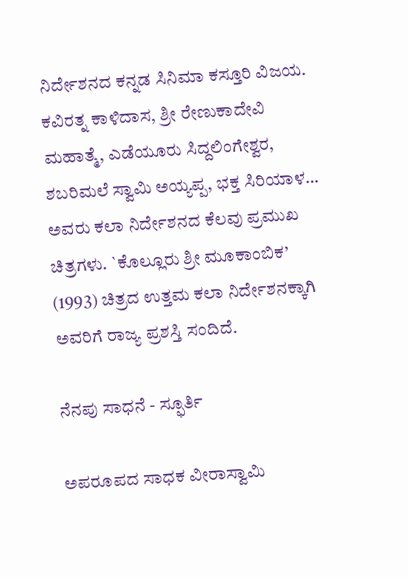ನಿರ್ದೇಶನದ ಕನ್ನಡ ಸಿನಿಮಾ ಕಸ್ತೂರಿ ವಿಜಯ. ಕವಿರತ್ನ ಕಾಳಿದಾಸ, ಶ್ರೀ ರೇಣುಕಾದೇವಿ ಮಹಾತ್ಮೆ, ಎಡೆಯೂರು ಸಿದ್ದಲಿಂಗೇಶ್ವರ, ಶಬರಿಮಲೆ ಸ್ವಾಮಿ ಅಯ್ಯಪ್ಪ, ಭಕ್ತ ಸಿರಿಯಾಳ… ಅವರು ಕಲಾ ನಿರ್ದೇಶನದ ಕೆಲವು ಪ್ರಮುಖ ಚಿತ್ರಗಳು. `ಕೊಲ್ಲೂರು ಶ್ರೀ ಮೂಕಾಂಬಿಕ’ (1993) ಚಿತ್ರದ ಉತ್ತಮ ಕಲಾ ನಿರ್ದೇಶನಕ್ಕಾಗಿ ಅವರಿಗೆ ರಾಜ್ಯ ಪ್ರಶಸ್ತಿ ಸಂದಿದೆ.

ನೆನಪು ಸಾಧನೆ - ಸ್ಫೂರ್ತಿ

ಅಪರೂಪದ ಸಾಧಕ ವೀರಾಸ್ವಾಮಿ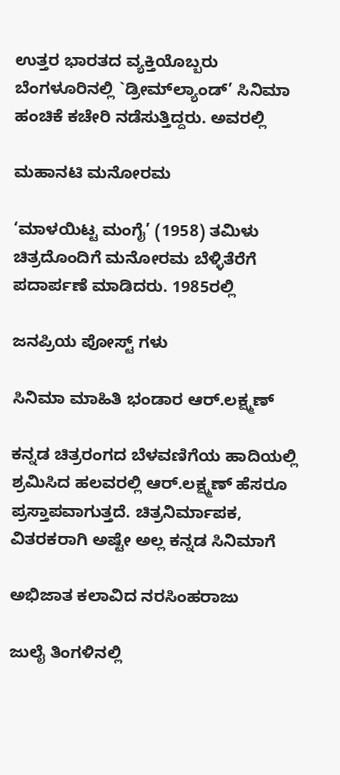ಉತ್ತರ ಭಾರತದ ವ್ಯಕ್ತಿಯೊಬ್ಬರು ಬೆಂಗಳೂರಿನಲ್ಲಿ `ಡ್ರೀಮ್‍ಲ್ಯಾಂಡ್’ ಸಿನಿಮಾ ಹಂಚಿಕೆ ಕಚೇರಿ ನಡೆಸುತ್ತಿದ್ದರು. ಅವರಲ್ಲಿ

ಮಹಾನಟಿ ಮನೋರಮ

‘ಮಾಳಯಿಟ್ಟ ಮಂಗೈ’ (1958) ತಮಿಳು ಚಿತ್ರದೊಂದಿಗೆ ಮನೋರಮ ಬೆಳ್ಳಿತೆರೆಗೆ ಪದಾರ್ಪಣೆ ಮಾಡಿದರು. 1985ರಲ್ಲಿ

ಜನಪ್ರಿಯ ಪೋಸ್ಟ್ ಗಳು

ಸಿನಿಮಾ ಮಾಹಿತಿ ಭಂಡಾರ ಆರ್.ಲಕ್ಷ್ಮಣ್

ಕನ್ನಡ ಚಿತ್ರರಂಗದ ಬೆಳವಣಿಗೆಯ ಹಾದಿಯಲ್ಲಿ ಶ್ರಮಿಸಿದ ಹಲವರಲ್ಲಿ ಆರ್‌.ಲಕ್ಷ್ಮಣ್ ಹೆಸರೂ ಪ್ರಸ್ತಾಪವಾಗುತ್ತದೆ. ಚಿತ್ರನಿರ್ಮಾಪಕ, ವಿತರಕರಾಗಿ ಅಷ್ಟೇ ಅಲ್ಲ ಕನ್ನಡ ಸಿನಿಮಾಗೆ

ಅಭಿಜಾತ ಕಲಾವಿದ ನರಸಿಂಹರಾಜು

ಜುಲೈ ತಿಂಗಳಿನಲ್ಲಿ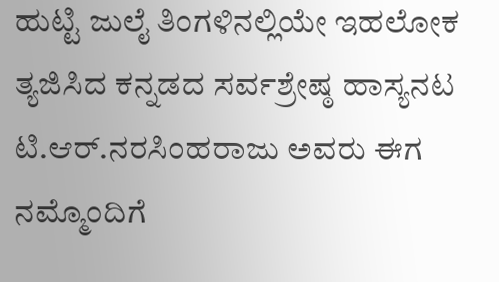ಹುಟ್ಟಿ ಜುಲೈ ತಿಂಗಳಿನಲ್ಲಿಯೇ ಇಹಲೋಕ ತ್ಯಜಿಸಿದ ಕನ್ನಡದ ಸರ್ವಶ್ರೇಷ್ಠ ಹಾಸ್ಯನಟ ಟಿ.ಆರ್.ನರಸಿಂಹರಾಜು ಅವರು ಈಗ ನಮ್ಮೊಂದಿಗೆ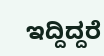ಇದ್ದಿದ್ದರೆ